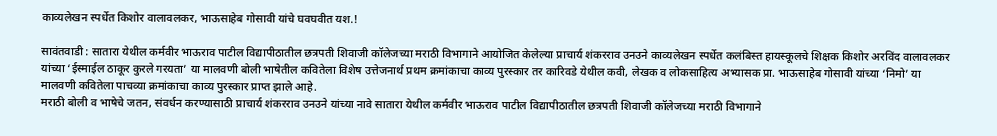काव्यलेखन स्पर्धेत किशोर वालावलकर, भाऊसाहेब गोसावी यांचे घवघवीत यश.!

सावंतवाडी : सातारा येथील कर्मवीर भाऊराव पाटील विद्यापीठातील छत्रपती शिवाजी कॉलेजच्या मराठी विभागाने आयोजित केलेल्या प्राचार्य शंकरराव उनउने काव्यलेखन स्पर्धेत कलंबिस्त हायस्कूलचे शिक्षक किशोर अरविंद वालावलकर यांच्या ‘ईस्माईल ठाकूर कुरले गरयता’ या मालवणी बोली भाषेतील कवितेला विशेष उत्तेजनार्थ प्रथम क्रमांकाचा काव्य पुरस्कार तर कारिवडे येथील कवी, लेखक व लोकसाहित्य अभ्यासक प्रा. भाऊसाहेब गोसावी यांच्या ‘निमो’ या मालवणी कवितेला पाचव्या क्रमांकाचा काव्य पुरस्कार प्राप्त झाले आहे.
मराठी बोली व भाषेचे जतन, संवर्धन करण्यासाठी प्राचार्य शंकरराव उनउने यांच्या नावे सातारा येथील कर्मवीर भाऊराव पाटील विद्यापीठातील छत्रपती शिवाजी कॉलेजच्या मराठी विभागाने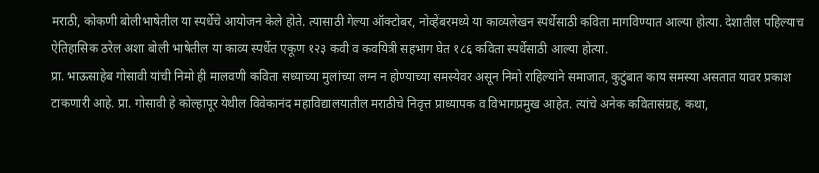मराठी, कोकणी बोलीभाषेतील या स्पर्धेचे आयोजन केले होते. त्यासाठी गेल्या ऑक्टोबर, नोव्हेंबरमध्ये या काव्यलेखन स्पर्धेसाठी कविता मागविण्यात आल्या होत्या. देशातील पहिल्याच ऐतिहासिक ठरेल अशा बोली भाषेतील या काव्य स्पर्धेत एकूण १२३ कवी व कवयित्री सहभाग घेत १८६ कविता स्पर्धेसाठी आल्या होत्या.
प्रा. भाऊसाहेब गोसावी यांची निमो ही मालवणी कविता सध्याच्या मुलांच्या लग्न न होण्याच्या समस्येवर असून निमो राहिल्यांने समाजात, कुटुंबात काय समस्या असतात यावर प्रकाश टाकणारी आहे. प्रा. गोसावी हे कोल्हापूर येथील विवेकानंद महाविद्यालयातील मराठीचे निवृत्त प्राध्यापक व विभागप्रमुख आहेत. त्यांचे अनेक कवितासंग्रह, कथा,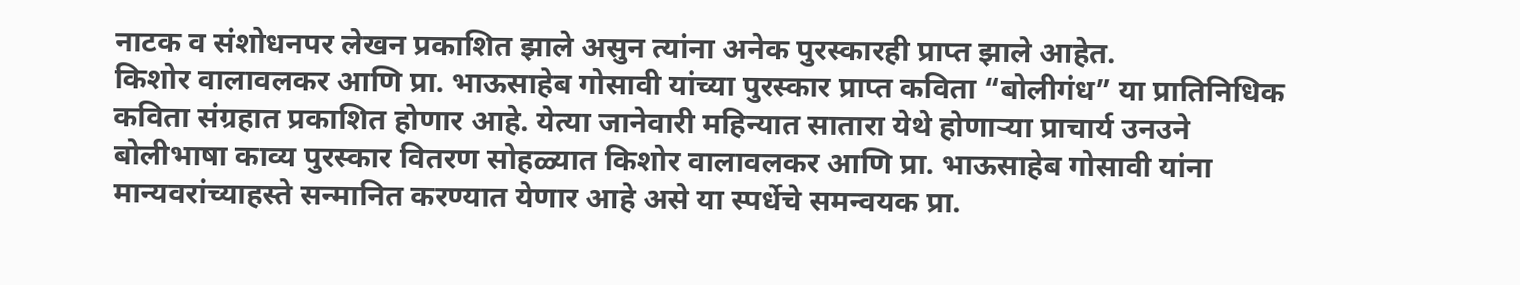नाटक व संशोधनपर लेखन प्रकाशित झाले असुन त्यांना अनेक पुरस्कारही प्राप्त झाले आहेत.
किशोर वालावलकर आणि प्रा. भाऊसाहेब गोसावी यांच्या पुरस्कार प्राप्त कविता “बोलीगंध” या प्रातिनिधिक कविता संग्रहात प्रकाशित होणार आहे. येत्या जानेवारी महिन्यात सातारा येथे होणाऱ्या प्राचार्य उनउने बोलीभाषा काव्य पुरस्कार वितरण सोहळ्यात किशोर वालावलकर आणि प्रा. भाऊसाहेब गोसावी यांना मान्यवरांच्याहस्ते सन्मानित करण्यात येणार आहे असे या स्पर्धेचे समन्वयक प्रा.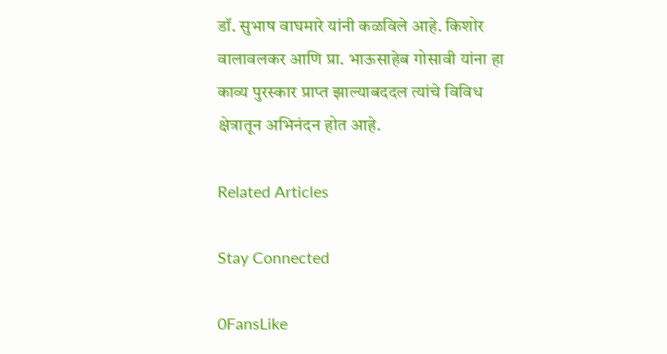डॉ. सुभाष वाघमारे यांनी कळविले आहे. किशोर वालावलकर आणि प्रा. भाऊसाहेब गोसावी यांना हा काव्य पुरस्कार प्राप्त झाल्याबददल त्यांचे विविध क्षेत्रातून अभिनंदन होत आहे.

Related Articles

Stay Connected

0FansLike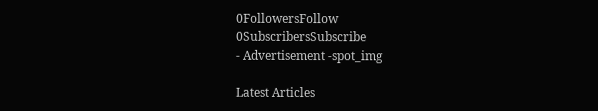0FollowersFollow
0SubscribersSubscribe
- Advertisement -spot_img

Latest Articles